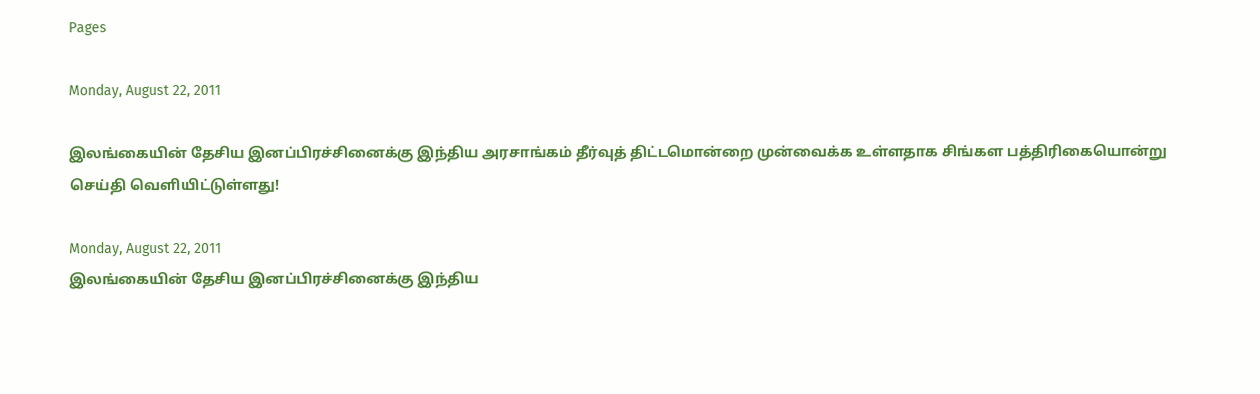Pages

Monday, August 22, 2011

இலங்கையின் தேசிய இனப்பிரச்சினைக்கு இந்திய அரசாங்கம் தீர்வுத் திட்டமொன்றை முன்வைக்க உள்ளதாக சிங்கள பத்திரிகையொன்று செய்தி வெளியிட்டுள்ளது!

Monday, August 22, 2011
இலங்கையின் தேசிய இனப்பிரச்சினைக்கு இந்திய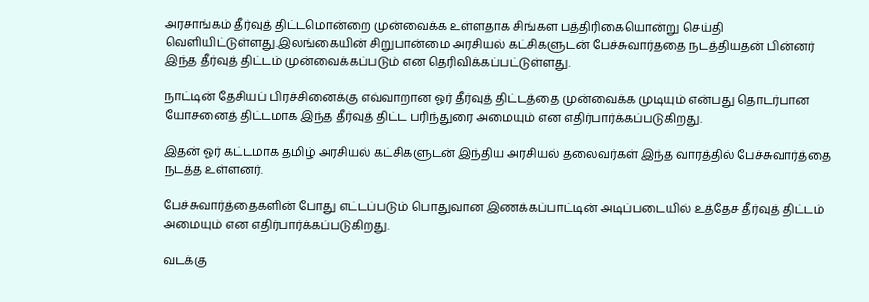அரசாங்கம் தீர்வுத் திட்டமொன்றை முன்வைக்க உள்ளதாக சிங்கள பத்திரிகையொன்று செய்தி வெளியிட்டுள்ளது.இலங்கையின் சிறுபான்மை அரசியல் கட்சிகளுடன் பேச்சுவார்ததை நடத்தியதன் பின்னர் இந்த தீர்வுத் திட்டம் முன்வைக்கப்படும் என தெரிவிக்கப்பட்டுள்ளது.

நாட்டின் தேசியப் பிரச்சினைக்கு எவ்வாறான ஓர் தீர்வுத் திட்டத்தை முன்வைக்க முடியும் என்பது தொடர்பான யோசனைத் திட்டமாக இந்த தீர்வுத் திட்ட பரிந்துரை அமையும் என எதிர்பார்க்கப்படுகிறது.

இதன் ஓர் கட்டமாக தமிழ் அரசியல் கட்சிகளுடன் இந்திய அரசியல் தலைவர்கள் இந்த வாரத்தில் பேச்சுவார்த்தை நடத்த உள்ளனர்.

பேச்சுவார்த்தைகளின் போது எட்டப்படும் பொதுவான இணக்கப்பாட்டின் அடிப்படையில் உத்தேச தீர்வுத் திட்டம் அமையும் என எதிர்பார்க்கப்படுகிறது.

வடக்கு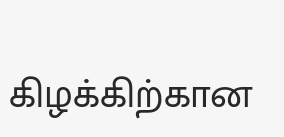கிழக்கிற்கான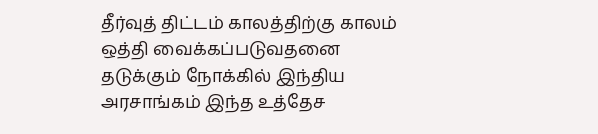தீர்வுத் திட்டம் காலத்திற்கு காலம் ஒத்தி வைக்கப்படுவதனை தடுக்கும் நோக்கில் இந்திய அரசாங்கம் இந்த உத்தேச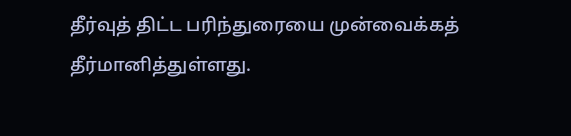தீர்வுத் திட்ட பரிந்துரையை முன்வைக்கத் தீர்மானித்துள்ளது.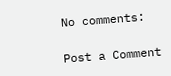No comments:

Post a Comment